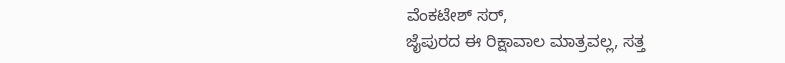ವೆಂಕಟೇಶ್ ಸರ್,
ಜೈಪುರದ ಈ ರಿಕ್ಷಾವಾಲ ಮಾತ್ರವಲ್ಲ, ಸತ್ತ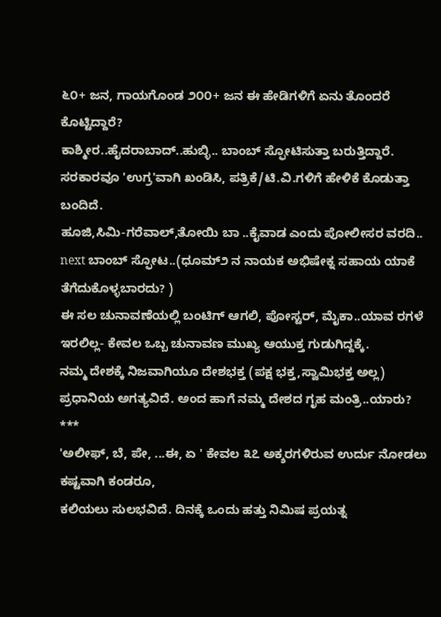೬೦+ ಜನ, ಗಾಯಗೊಂಡ ೨೦೦+ ಜನ ಈ ಹೇಡಿಗಳಿಗೆ ಏನು ತೊಂದರೆ ಕೊಟ್ಟಿದ್ದಾರೆ?
ಕಾಶ್ಮೀರ..ಹೈದರಾಬಾದ್..ಹುಬ್ಳಿ.. ಬಾಂಬ್ ಸ್ಫೋಟಿಸುತ್ತಾ ಬರುತ್ತಿದ್ದಾರೆ.
ಸರಕಾರವೂ 'ಉಗ್ರ'ವಾಗಿ ಖಂಡಿಸಿ, ಪತ್ರಿಕೆ/ಟಿ.ವಿ.ಗಳಿಗೆ ಹೇಳಿಕೆ ಕೊಡುತ್ತಾ ಬಂದಿದೆ.
ಹೂಜಿ,ಸಿಮಿ-ಗರೆವಾಲ್,ತೋಯಿ ಬಾ ..ಕೈವಾಡ ಎಂದು ಪೋಲೀಸರ ವರದಿ..
next ಬಾಂಬ್ ಸ್ಫೋಟ..(ಧೂಮ್೨ ನ ನಾಯಕ ಅಭಿಷೇಕ್ನ ಸಹಾಯ ಯಾಕೆ ತೆಗೆದುಕೊಳ್ಳಬಾರದು? )
ಈ ಸಲ ಚುನಾವಣೆಯಲ್ಲಿ ಬಂಟಿಗ್ ಆಗಲಿ, ಪೋಸ್ಟರ್, ಮೈಕಾ..ಯಾವ ರಗಳೆ ಇರಲಿಲ್ಲ- ಕೇವಲ ಒಬ್ಬ ಚುನಾವಣ ಮುಖ್ಯ ಆಯುಕ್ತ ಗುಡುಗಿದ್ದಕ್ಕೆ.
ನಮ್ಮ ದೇಶಕ್ಕೆ ನಿಜವಾಗಿಯೂ ದೇಶಭಕ್ತ (ಪಕ್ಷ ಭಕ್ತ,ಸ್ವಾಮಿಭಕ್ತ ಅಲ್ಲ) ಪ್ರಧಾನಿಯ ಅಗತ್ಯವಿದೆ. ಅಂದ ಹಾಗೆ ನಮ್ಮ ದೇಶದ ಗೃಹ ಮಂತ್ರಿ..ಯಾರು?
***
'ಅಲೀಫ್, ಬೆ, ಪೇ, ...ಈ, ಏ ' ಕೇವಲ ೩೭ ಅಕ್ಶರಗಳಿರುವ ಉರ್ದು ನೋಡಲು ಕಷ್ಟವಾಗಿ ಕಂಡರೂ,
ಕಲಿಯಲು ಸುಲಭವಿದೆ. ದಿನಕ್ಕೆ ಒಂದು ಹತ್ತು ನಿಮಿಷ ಪ್ರಯತ್ನ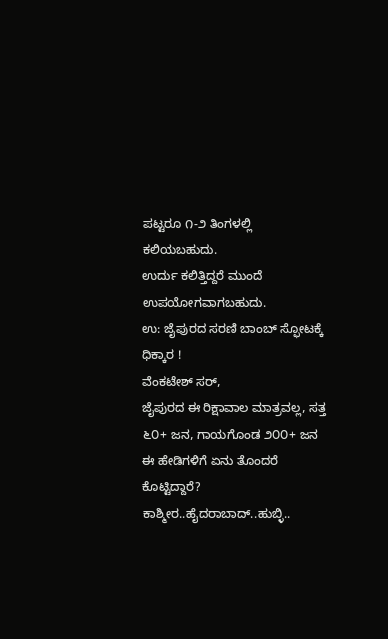ಪಟ್ಟರೂ ೧-೨ ತಿಂಗಳಲ್ಲಿ ಕಲಿಯಬಹುದು.
ಉರ್ದು ಕಲಿತ್ತಿದ್ದರೆ ಮುಂದೆ ಉಪಯೋಗವಾಗಬಹುದು.
ಉ: ಜೈಪುರದ ಸರಣಿ ಬಾಂಬ್ ಸ್ಫೋಟಕ್ಕೆ ಧಿಕ್ಕಾರ !
ವೆಂಕಟೇಶ್ ಸರ್,
ಜೈಪುರದ ಈ ರಿಕ್ಷಾವಾಲ ಮಾತ್ರವಲ್ಲ, ಸತ್ತ ೬೦+ ಜನ, ಗಾಯಗೊಂಡ ೨೦೦+ ಜನ ಈ ಹೇಡಿಗಳಿಗೆ ಏನು ತೊಂದರೆ ಕೊಟ್ಟಿದ್ದಾರೆ?
ಕಾಶ್ಮೀರ..ಹೈದರಾಬಾದ್..ಹುಬ್ಳಿ..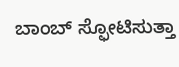ಬಾಂಬ್ ಸ್ಫೋಟಿಸುತ್ತಾ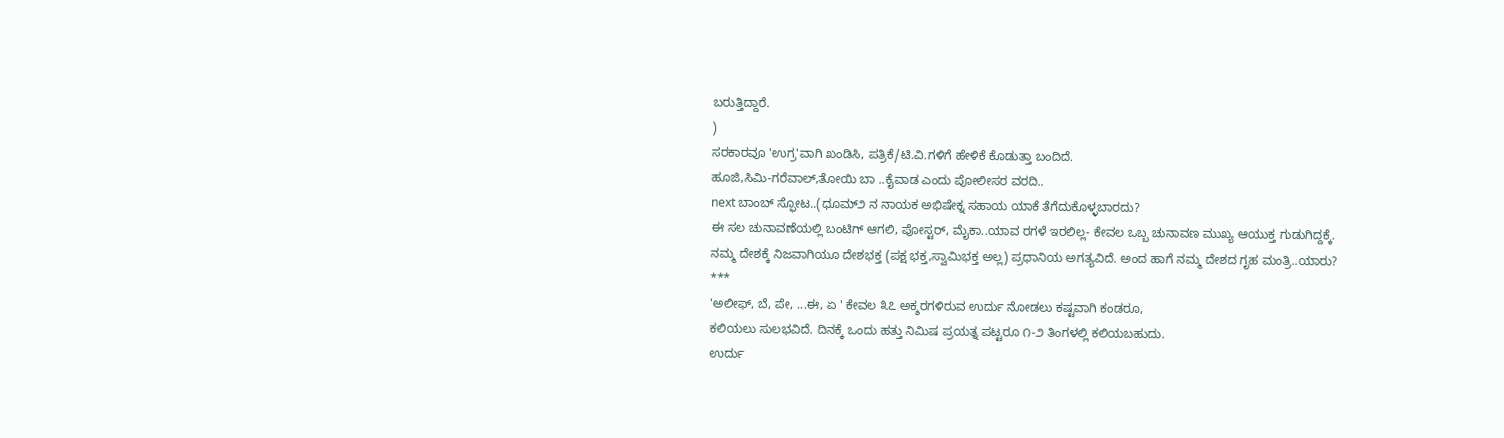ಬರುತ್ತಿದ್ದಾರೆ.
)
ಸರಕಾರವೂ 'ಉಗ್ರ'ವಾಗಿ ಖಂಡಿಸಿ, ಪತ್ರಿಕೆ/ಟಿ.ವಿ.ಗಳಿಗೆ ಹೇಳಿಕೆ ಕೊಡುತ್ತಾ ಬಂದಿದೆ.
ಹೂಜಿ,ಸಿಮಿ-ಗರೆವಾಲ್,ತೋಯಿ ಬಾ ..ಕೈವಾಡ ಎಂದು ಪೋಲೀಸರ ವರದಿ..
next ಬಾಂಬ್ ಸ್ಫೋಟ..(ಧೂಮ್೨ ನ ನಾಯಕ ಅಭಿಷೇಕ್ನ ಸಹಾಯ ಯಾಕೆ ತೆಗೆದುಕೊಳ್ಳಬಾರದು?
ಈ ಸಲ ಚುನಾವಣೆಯಲ್ಲಿ ಬಂಟಿಗ್ ಆಗಲಿ, ಪೋಸ್ಟರ್, ಮೈಕಾ..ಯಾವ ರಗಳೆ ಇರಲಿಲ್ಲ- ಕೇವಲ ಒಬ್ಬ ಚುನಾವಣ ಮುಖ್ಯ ಆಯುಕ್ತ ಗುಡುಗಿದ್ದಕ್ಕೆ.
ನಮ್ಮ ದೇಶಕ್ಕೆ ನಿಜವಾಗಿಯೂ ದೇಶಭಕ್ತ (ಪಕ್ಷ ಭಕ್ತ,ಸ್ವಾಮಿಭಕ್ತ ಅಲ್ಲ) ಪ್ರಧಾನಿಯ ಅಗತ್ಯವಿದೆ. ಅಂದ ಹಾಗೆ ನಮ್ಮ ದೇಶದ ಗೃಹ ಮಂತ್ರಿ..ಯಾರು?
***
'ಅಲೀಫ್, ಬೆ, ಪೇ, ...ಈ, ಏ ' ಕೇವಲ ೩೭ ಅಕ್ಶರಗಳಿರುವ ಉರ್ದು ನೋಡಲು ಕಷ್ಟವಾಗಿ ಕಂಡರೂ,
ಕಲಿಯಲು ಸುಲಭವಿದೆ. ದಿನಕ್ಕೆ ಒಂದು ಹತ್ತು ನಿಮಿಷ ಪ್ರಯತ್ನ ಪಟ್ಟರೂ ೧-೨ ತಿಂಗಳಲ್ಲಿ ಕಲಿಯಬಹುದು.
ಉರ್ದು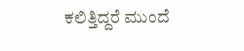ಕಲಿತ್ತಿದ್ದರೆ ಮುಂದೆ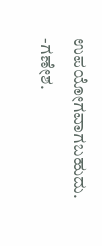ಉಪಯೋಗವಾಗಬಹುದು.
-ಗಣೇಶ.